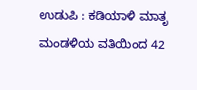ಉಡುಪಿ : ಕಡಿಯಾಳಿ ಮಾತೃ ಮಂಡಳಿಯ ವತಿಯಿಂದ 42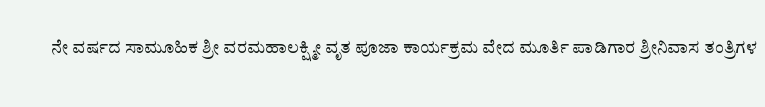ನೇ ವರ್ಷದ ಸಾಮೂಹಿಕ ಶ್ರೀ ವರಮಹಾಲಕ್ಷ್ಮೀ ವೃತ ಪೂಜಾ ಕಾರ್ಯಕ್ರಮ ವೇದ ಮೂರ್ತಿ ಪಾಡಿಗಾರ ಶ್ರೀನಿವಾಸ ತಂತ್ರಿಗಳ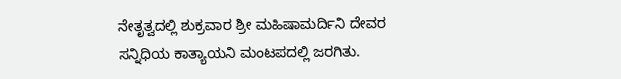ನೇತೃತ್ವದಲ್ಲಿ ಶುಕ್ರವಾರ ಶ್ರೀ ಮಹಿಷಾಮರ್ದಿನಿ ದೇವರ ಸನ್ನಿಧಿಯ ಕಾತ್ಯಾಯನಿ ಮಂಟಪದಲ್ಲಿ ಜರಗಿತು.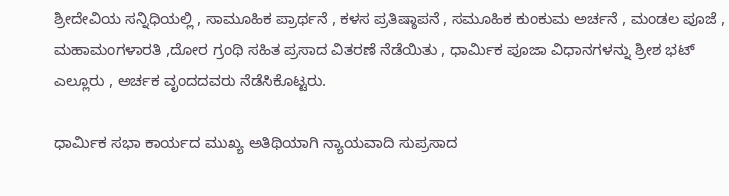ಶ್ರೀದೇವಿಯ ಸನ್ನಿಧಿಯಲ್ಲಿ , ಸಾಮೂಹಿಕ ಪ್ರಾರ್ಥನೆ , ಕಳಸ ಪ್ರತಿಷ್ಠಾಪನೆ , ಸಮೂಹಿಕ ಕುಂಕುಮ ಅರ್ಚನೆ , ಮಂಡಲ ಪೂಜೆ , ಮಹಾಮಂಗಳಾರತಿ ,ದೋರ ಗ್ರಂಥಿ ಸಹಿತ ಪ್ರಸಾದ ವಿತರಣೆ ನೆಡೆಯಿತು , ಧಾರ್ಮಿಕ ಪೂಜಾ ವಿಧಾನಗಳನ್ನು ಶ್ರೀಶ ಭಟ್ ಎಲ್ಲೂರು , ಅರ್ಚಕ ವೃಂದದವರು ನೆಡೆಸಿಕೊಟ್ಟರು.

ಧಾರ್ಮಿಕ ಸಭಾ ಕಾರ್ಯದ ಮುಖ್ಯ ಅತಿಥಿಯಾಗಿ ನ್ಯಾಯವಾದಿ ಸುಪ್ರಸಾದ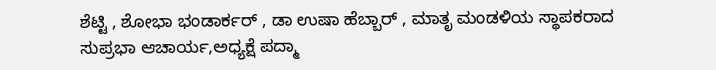ಶೆಟ್ಟಿ , ಶೋಭಾ ಭಂಡಾರ್ಕರ್ , ಡಾ ಉಷಾ ಹೆಬ್ಬಾರ್ , ಮಾತೃ ಮಂಡಳಿಯ ಸ್ಥಾಪಕರಾದ ಸುಪ್ರಭಾ ಆಚಾರ್ಯ,ಅಧ್ಯಕ್ಷೆ ಪದ್ಮಾ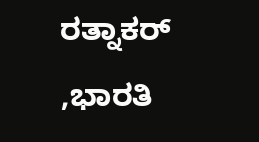ರತ್ನಾಕರ್ ,ಭಾರತಿ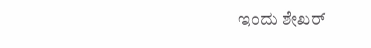ಇಂದು ಶೇಖರ್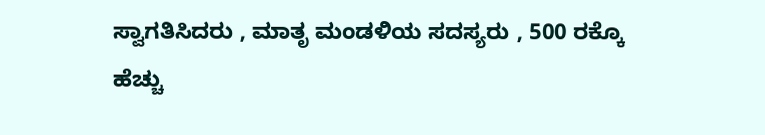ಸ್ವಾಗತಿಸಿದರು , ಮಾತೃ ಮಂಡಳಿಯ ಸದಸ್ಯರು , 500 ರಕ್ಕೊ ಹೆಚ್ಚು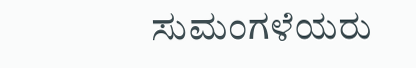ಸುಮಂಗಳೆಯರು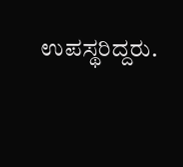ಉಪಸ್ಥರಿದ್ದರು.